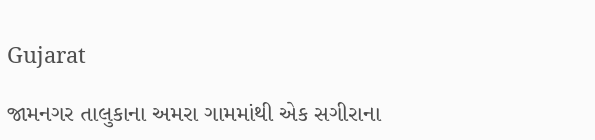Gujarat

જામનગર તાલુકાના અમરા ગામમાંથી એક સગીરાના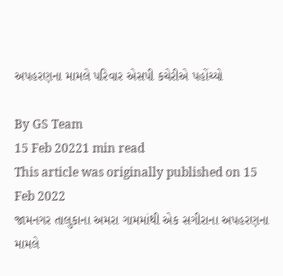અપહરણના મામલે પરિવાર એસપી કચેરીએ પહોંચ્યો

By GS Team
15 Feb 20221 min read
This article was originally published on 15 Feb 2022
જામનગર તાલુકાના અમરા ગામમાંથી એક સગીરાના અપહરણના મામલે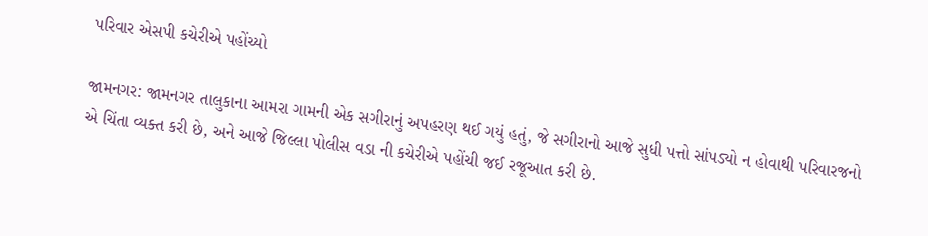પરિવાર એસપી કચેરીએ પહોંચ્યો

જામનગર: જામનગર તાલુકાના આમરા ગામની એક સગીરાનું અપહરણ થઈ ગયું હતું, જે સગીરાનો આજે સુધી પત્તો સાંપડ્યો ન હોવાથી પરિવારજનો એ ચિંતા વ્યક્ત કરી છે, અને આજે જિલ્લા પોલીસ વડા ની કચેરીએ પહોંચી જઈ રજૂઆત કરી છે.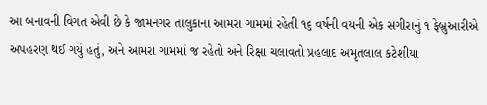આ બનાવની વિગત એવી છે કે જામનગર તાલુકાના આમરા ગામમાં રહેતી ૧૬ વર્ષની વયની એક સગીરાનું ૧ ફેબ્રુઆરીએ અપહરણ થઈ ગયું હતું, અને આમરા ગામમાં જ રહેતો અને રિક્ષા ચલાવતો પ્રહલાદ અમૃતલાલ કટેશીયા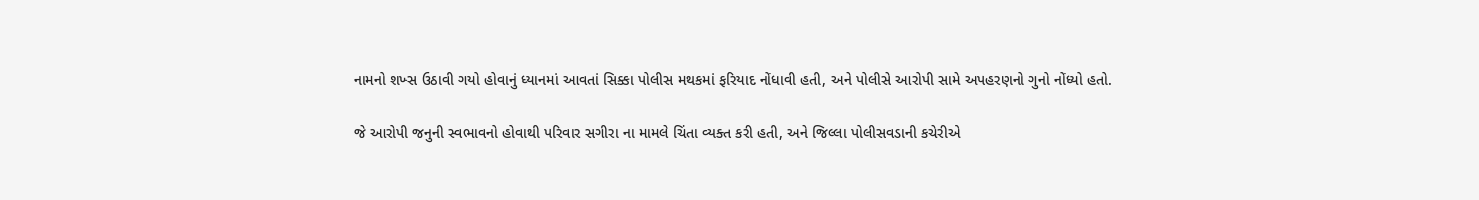નામનો શખ્સ ઉઠાવી ગયો હોવાનું ધ્યાનમાં આવતાં સિક્કા પોલીસ મથકમાં ફરિયાદ નોંધાવી હતી, અને પોલીસે આરોપી સામે અપહરણનો ગુનો નોંધ્યો હતો.

જે આરોપી જનુની સ્વભાવનો હોવાથી પરિવાર સગીરા ના મામલે ચિંતા વ્યક્ત કરી હતી, અને જિલ્લા પોલીસવડાની કચેરીએ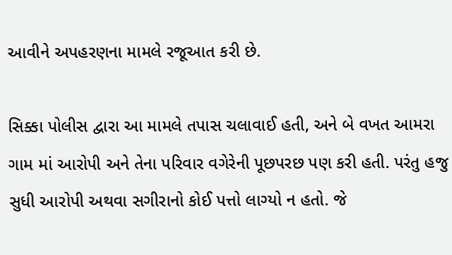આવીને અપહરણના મામલે રજૂઆત કરી છે.

સિક્કા પોલીસ દ્વારા આ મામલે તપાસ ચલાવાઈ હતી, અને બે વખત આમરા ગામ માં આરોપી અને તેના પરિવાર વગેરેની પૂછપરછ પણ કરી હતી. પરંતુ હજુ સુધી આરોપી અથવા સગીરાનો કોઈ પત્તો લાગ્યો ન હતો. જે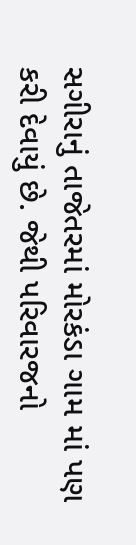સગીરાનું તાજેતરમાં મોરકંડા ગામ માં પણ કરી દેવાયું છે. જેથી પરિવારજનો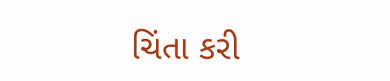ચિંતા કરી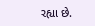રહ્યા છે.